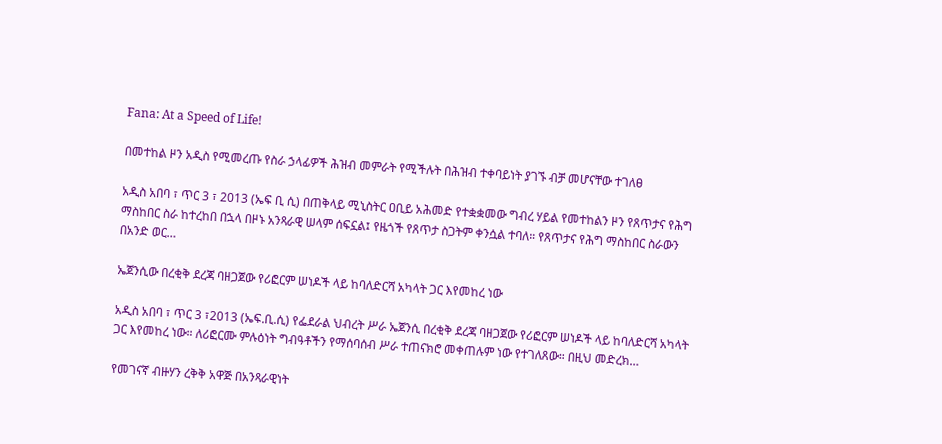Fana: At a Speed of Life!

በመተከል ዞን አዲስ የሚመረጡ የስራ ኃላፊዎች ሕዝብ መምራት የሚችሉት በሕዝብ ተቀባይነት ያገኙ ብቻ መሆናቸው ተገለፀ

አዲስ አበባ ፣ ጥር 3 ፣ 2013 (ኤፍ ቢ ሲ) በጠቅላይ ሚኒስትር ዐቢይ አሕመድ የተቋቋመው ግብረ ሃይል የመተከልን ዞን የጸጥታና የሕግ ማስከበር ስራ ከተረከበ በኋላ በዞኑ አንጻራዊ ሠላም ሰፍኗል፤ የዜጎች የጸጥታ ስጋትም ቀንሷል ተባለ። የጸጥታና የሕግ ማስከበር ስራውን በአንድ ወር…

ኤጀንሲው በረቂቅ ደረጃ ባዘጋጀው የሪፎርም ሠነዶች ላይ ከባለድርሻ አካላት ጋር እየመከረ ነው

አዲስ አበባ ፣ ጥር 3 ፣2013 (ኤፍ.ቢ.ሲ) የፌደራል ህብረት ሥራ ኤጀንሲ በረቂቅ ደረጃ ባዘጋጀው የሪፎርም ሠነዶች ላይ ከባለድርሻ አካላት ጋር እየመከረ ነው። ለሪፎርሙ ምሉዕነት ግብዓቶችን የማሰባሰብ ሥራ ተጠናክሮ መቀጠሉም ነው የተገለጸው። በዚህ መድረክ…

የመገናኛ ብዙሃን ረቅቅ አዋጅ በአንጻራዊነት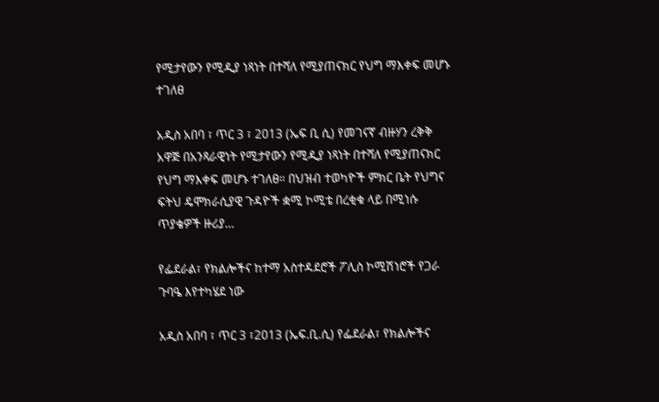የሚታየውን የሚዲያ ነጻነት በተሻለ የሚያጠናክር የህግ ማእቀፍ መሆኑ ተገለፀ

አዲስ አበባ ፣ ጥር 3 ፣ 2013 (ኤፍ ቢ ሲ) የመገናኛ ብዙሃን ረቅቅ አዋጅ በአንጻራዊነት የሚታየውን የሚዲያ ነጻነት በተሻለ የሚያጠናክር የህግ ማእቀፍ መሆኑ ተገለፀ። በህዝብ ተወካዮች ምክር ቤት የህግና ፍትህ ዴሞክራሲያዊ ጉዳዮች ቋሚ ኮሚቴ በረቂቁ ላይ በሚነሱ ጥያቄዎች ዙሪያ…

የፌደራል፣ የክልሎችና ከተማ አስተዳደሮች ፖሊስ ኮሚሽነሮች የጋራ ጉባዔ እየተካሄደ ነው

አዲስ አበባ ፣ ጥር 3 ፣2013 (ኤፍ.ቢ.ሲ) የፌደራል፣ የክልሎችና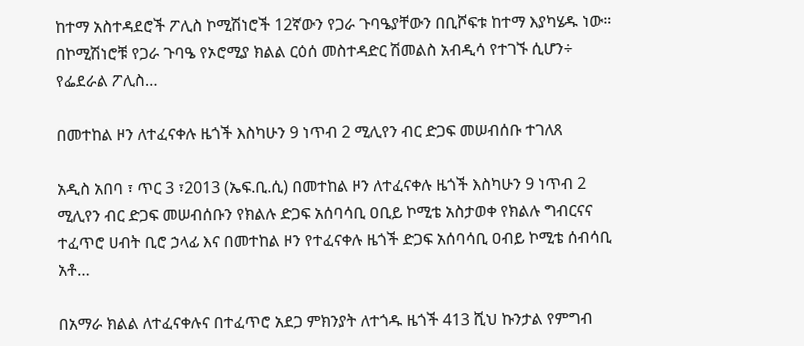ከተማ አስተዳደሮች ፖሊስ ኮሚሽነሮች 12ኛውን የጋራ ጉባዔያቸውን በቢሾፍቱ ከተማ እያካሄዱ ነው። በኮሚሽነሮቹ የጋራ ጉባዔ የኦሮሚያ ክልል ርዕሰ መስተዳድር ሽመልስ አብዲሳ የተገኙ ሲሆን÷ የፌደራል ፖሊስ…

በመተከል ዞን ለተፈናቀሉ ዜጎች እስካሁን 9 ነጥብ 2 ሚሊየን ብር ድጋፍ መሠብሰቡ ተገለጸ

አዲስ አበባ ፣ ጥር 3 ፣2013 (ኤፍ.ቢ.ሲ) በመተከል ዞን ለተፈናቀሉ ዜጎች እስካሁን 9 ነጥብ 2 ሚሊየን ብር ድጋፍ መሠብሰቡን የክልሉ ድጋፍ አሰባሳቢ ዐቢይ ኮሚቴ አስታወቀ የክልሉ ግብርናና ተፈጥሮ ሀብት ቢሮ ኃላፊ እና በመተከል ዞን የተፈናቀሉ ዜጎች ድጋፍ አሰባሳቢ ዐብይ ኮሚቴ ሰብሳቢ አቶ…

በአማራ ክልል ለተፈናቀሉና በተፈጥሮ አደጋ ምክንያት ለተጎዱ ዜጎች 413 ሺህ ኩንታል የምግብ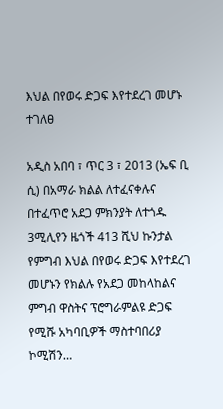እህል በየወሩ ድጋፍ እየተደረገ መሆኑ ተገለፀ

አዲስ አበባ ፣ ጥር 3 ፣ 2013 (ኤፍ ቢ ሲ) በአማራ ክልል ለተፈናቀሉና በተፈጥሮ አደጋ ምክንያት ለተጎዱ 3ሚሊየን ዜጎች 413 ሺህ ኩንታል የምግብ እህል በየወሩ ድጋፍ እየተደረገ መሆኑን የክልሉ የአደጋ መከላከልና ምግብ ዋስትና ፕሮግራምልዩ ድጋፍ የሚሹ አካባቢዎች ማስተባበሪያ ኮሚሽን…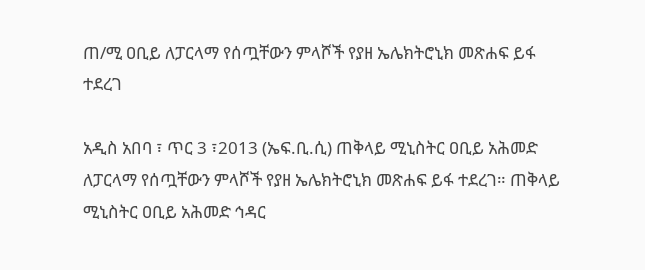ጠ/ሚ ዐቢይ ለፓርላማ የሰጧቸውን ምላሾች የያዘ ኤሌክትሮኒክ መጽሐፍ ይፋ ተደረገ

አዲስ አበባ ፣ ጥር 3 ፣2013 (ኤፍ.ቢ.ሲ) ጠቅላይ ሚኒስትር ዐቢይ አሕመድ ለፓርላማ የሰጧቸውን ምላሾች የያዘ ኤሌክትሮኒክ መጽሐፍ ይፋ ተደረገ። ጠቅላይ ሚኒስትር ዐቢይ አሕመድ ኅዳር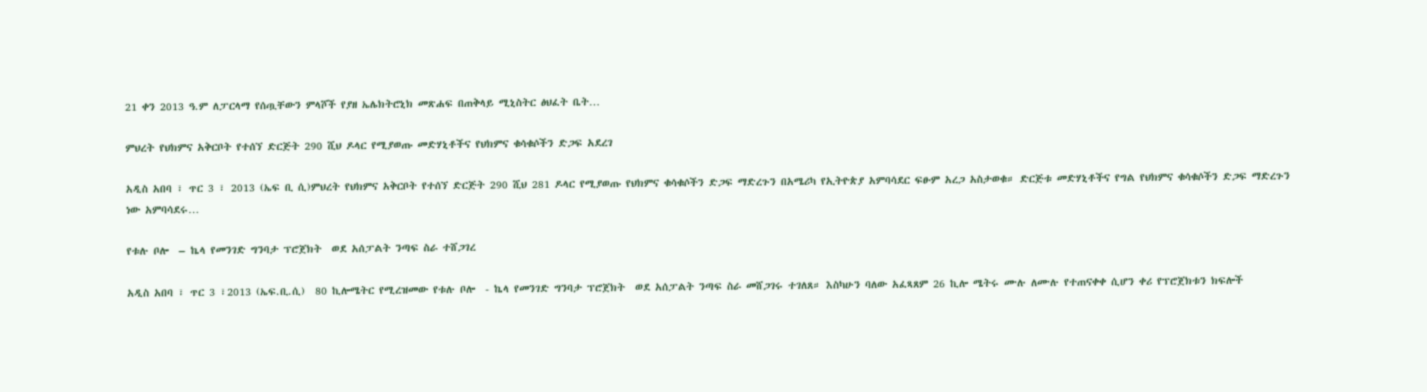21 ቀን 2013 ዓ.ም ለፓርላማ የሰጧቸውን ምላሾች የያዘ ኤሌክትሮኒክ መጽሐፍ በጠቅላይ ሚኒስትር ፅህፈት ቤት…

ምህረት የህክምና አቅርቦት የተሰኘ ድርጅት 290 ሺህ ዶላር የሚያወጡ መድሃኒቶችና የህክምና ቁሳቁሶችን ድጋፍ አደረገ

አዲስ አበባ ፣ ጥር 3 ፣ 2013 (ኤፍ ቢ ሲ)ምህረት የህክምና አቅርቦት የተሰኘ ድርጅት 290 ሺህ 281 ዶላር የሚያወጡ የህክምና ቁሳቁሶችን ድጋፍ ማድረጉን በአሜሪካ የኢትዮጵያ አምባሳደር ፍፁም አረጋ አስታወቁ። ድርጅቱ መድሃኒቶችና የግል የህክምና ቁሳቁሶችን ድጋፍ ማድረጉን ነው አምባሳደሩ…

የቱሉ ቦሎ  – ኬላ የመንገድ ግንባታ ፕሮጀክት  ወደ አሰፓልት ንጣፍ ስራ ተሸጋገረ

አዲስ አበባ ፣ ጥር 3 ፣2013 (ኤፍ.ቢ.ሲ)  80 ኪሎሜትር የሚረዝመው የቱሉ ቦሎ  - ኬላ የመንገድ ግንባታ ፕሮጀክት  ወደ አሰፓልት ንጣፍ ስራ መሸጋገሩ ተገለጸ። እስካሁን ባለው አፈጻጸም 26 ኪሎ ሜትሩ ሙሉ ለሙሉ የተጠናቀቀ ሲሆን ቀሪ የፕሮጀክቱን ክፍሎች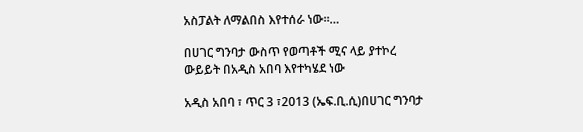አስፓልት ለማልበስ እየተሰራ ነው።…

በሀገር ግንባታ ውስጥ የወጣቶች ሚና ላይ ያተኮረ ውይይት በአዲስ አበባ እየተካሄደ ነው

አዲስ አበባ ፣ ጥር 3 ፣2013 (ኤፍ.ቢ.ሲ)በሀገር ግንባታ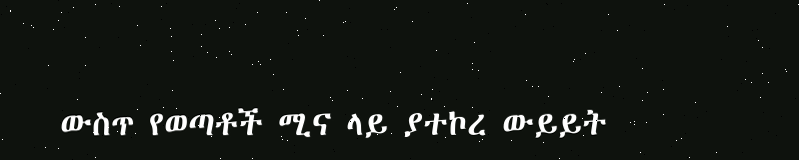ውስጥ የወጣቶች ሚና ላይ ያተኮረ ውይይት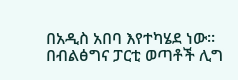በአዲስ አበባ እየተካሄደ ነው። በብልፅግና ፓርቲ ወጣቶች ሊግ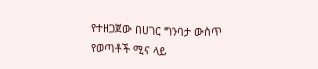የተዘጋጀው በሀገር ግንባታ ውስጥ የወጣቶች ሚና ላይ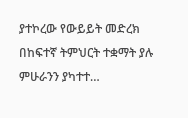ያተኮረው የውይይት መድረክ በከፍተኛ ትምህርት ተቋማት ያሉ ምሁራንን ያካተተ…